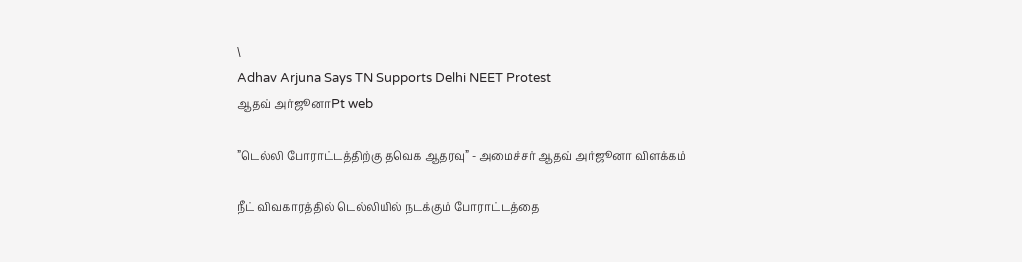\
Adhav Arjuna Says TN Supports Delhi NEET Protest
ஆதவ் அர்ஜூனாPt web

”டெல்லி போராட்டத்திற்கு தவெக ஆதரவு” - அமைச்சர் ஆதவ் அர்ஜூனா விளக்கம்

நீட் விவகாரத்தில் டெல்லியில் நடக்கும் போராட்டத்தை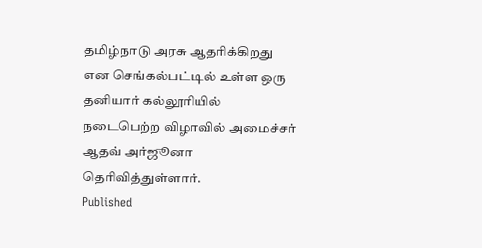தமிழ்நாடு அரசு ஆதரிக்கிறது என செங்கல்பட்டில் உள்ள ஒரு தனியார் கல்லூரியில் நடைபெற்ற விழாவில் அமைச்சர் ஆதவ் அர்ஜூனா தெரிவித்துள்ளார்.
Published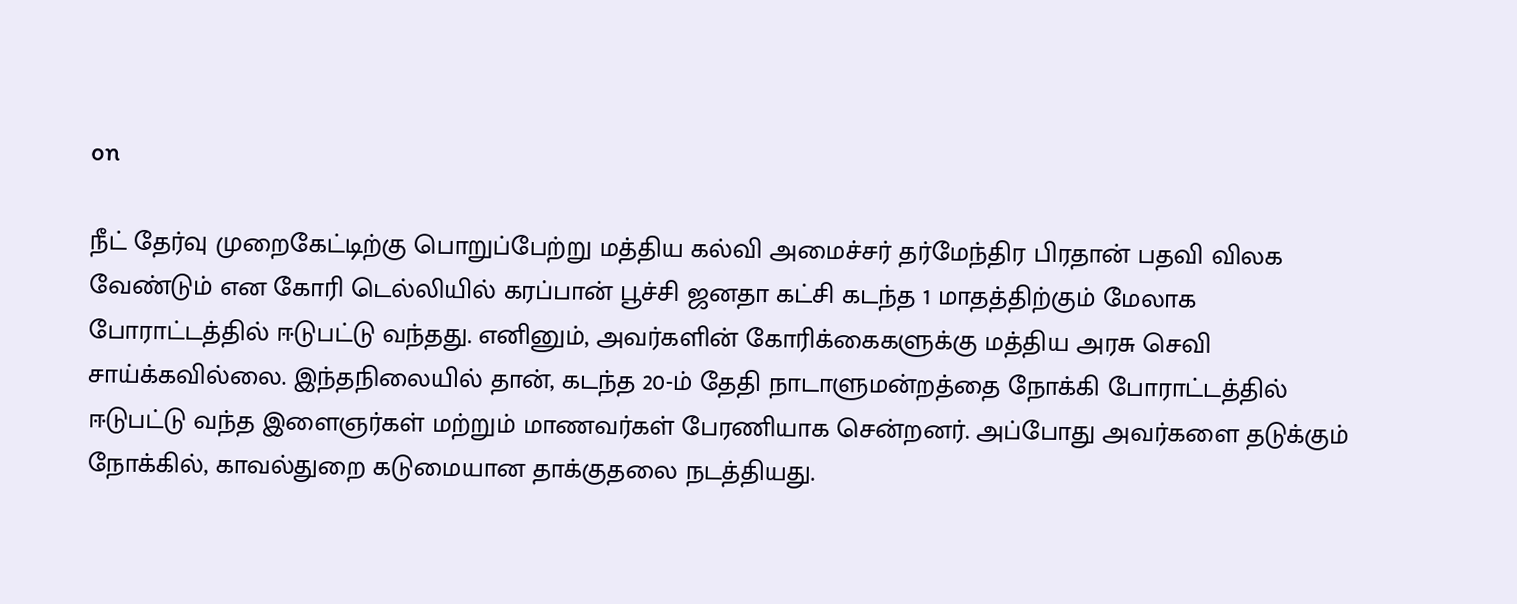on

நீட் தேர்வு முறைகேட்டிற்கு பொறுப்பேற்று மத்திய கல்வி அமைச்சர் தர்மேந்திர பிரதான் பதவி விலக வேண்டும் என கோரி டெல்லியில் கரப்பான் பூச்சி ஜனதா கட்சி கடந்த 1 மாதத்திற்கும் மேலாக போராட்டத்தில் ஈடுபட்டு வந்தது. எனினும், அவர்களின் கோரிக்கைகளுக்கு மத்திய அரசு செவி சாய்க்கவில்லை. இந்தநிலையில் தான், கடந்த 20-ம் தேதி நாடாளுமன்றத்தை நோக்கி போராட்டத்தில் ஈடுபட்டு வந்த இளைஞர்கள் மற்றும் மாணவர்கள் பேரணியாக சென்றனர். அப்போது அவர்களை தடுக்கும் நோக்கில், காவல்துறை கடுமையான தாக்குதலை நடத்தியது.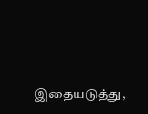இதையடுத்து,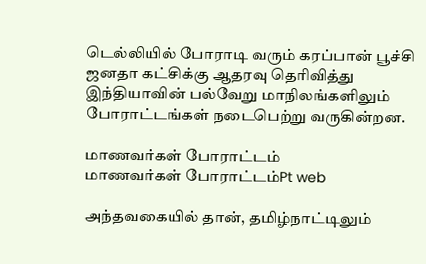டெல்லியில் போராடி வரும் கரப்பான் பூச்சி ஜனதா கட்சிக்கு ஆதரவு தெரிவித்து இந்தியாவின் பல்வேறு மாநிலங்களிலும் போராட்டங்கள் நடைபெற்று வருகின்றன.

மாணவர்கள் போராட்டம்
மாணவர்கள் போராட்டம்Pt web

அந்தவகையில் தான், தமிழ்நாட்டிலும்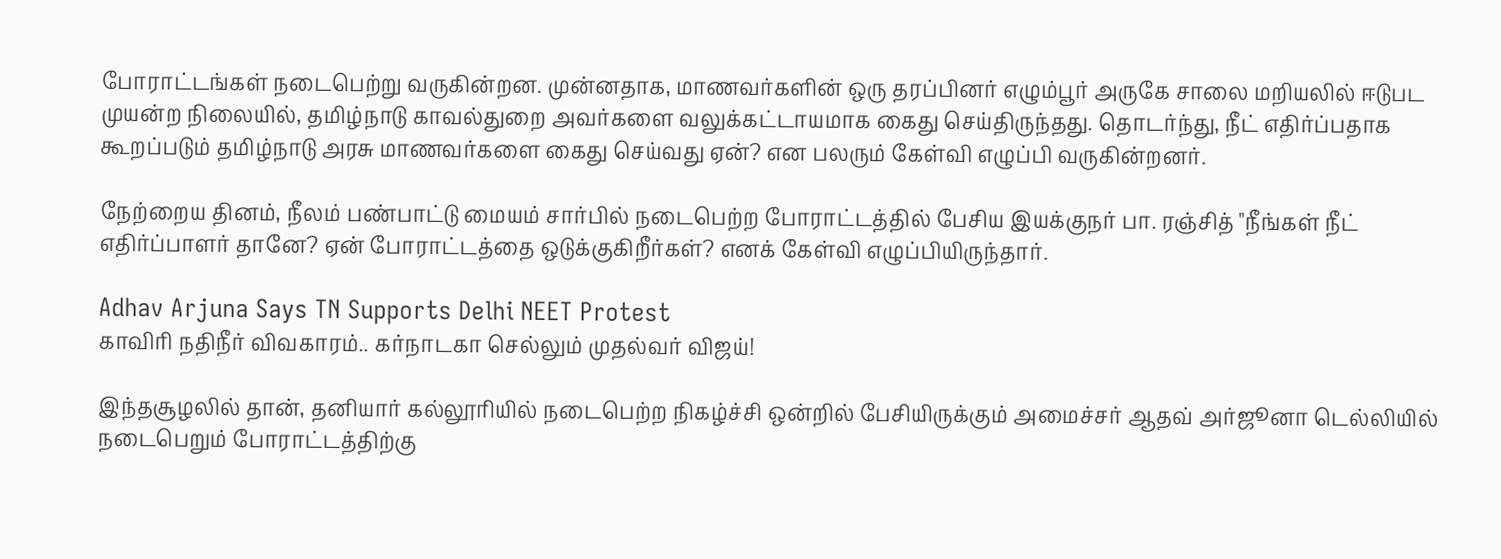போராட்டங்கள் நடைபெற்று வருகின்றன. முன்னதாக, மாணவர்களின் ஒரு தரப்பினர் எழும்பூர் அருகே சாலை மறியலில் ஈடுபட முயன்ற நிலையில், தமிழ்நாடு காவல்துறை அவர்களை வலுக்கட்டாயமாக கைது செய்திருந்தது. தொடர்ந்து, நீட் எதிர்ப்பதாக கூறப்படும் தமிழ்நாடு அரசு மாணவர்களை கைது செய்வது ஏன்? என பலரும் கேள்வி எழுப்பி வருகின்றனர்.

நேற்றைய தினம், நீலம் பண்பாட்டு மையம் சார்பில் நடைபெற்ற போராட்டத்தில் பேசிய இயக்குநர் பா. ரஞ்சித் "நீங்கள் நீட் எதிர்ப்பாளர் தானே? ஏன் போராட்டத்தை ஒடுக்குகிறீர்கள்? எனக் கேள்வி எழுப்பியிருந்தார்.

Adhav Arjuna Says TN Supports Delhi NEET Protest
காவிரி நதிநீர் விவகாரம்.. கர்நாடகா செல்லும் முதல்வர் விஜய்!

இந்தசூழலில் தான், தனியார் கல்லூரியில் நடைபெற்ற நிகழ்ச்சி ஒன்றில் பேசியிருக்கும் அமைச்சர் ஆதவ் அர்ஜூனா டெல்லியில் நடைபெறும் போராட்டத்திற்கு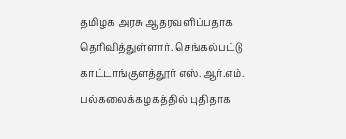தமிழக அரசு ஆதரவளிப்பதாக தெரிவித்துள்ளார். செங்கல்பட்டு காட்டாங்குளத்தூர் எஸ்.ஆர்.எம். பல்கலைக்கழகத்தில் புதிதாக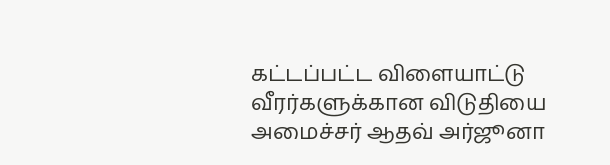கட்டப்பட்ட விளையாட்டு வீரர்களுக்கான விடுதியை அமைச்சர் ஆதவ் அர்ஜூனா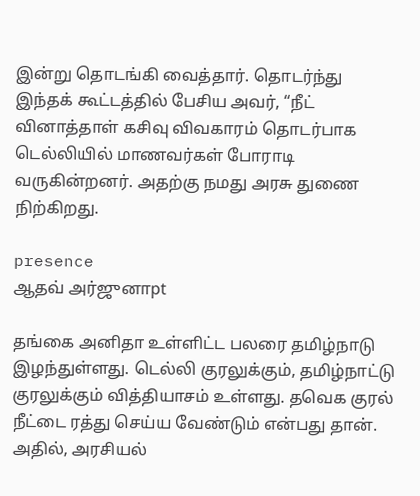இன்று தொடங்கி வைத்தார். தொடர்ந்து இந்தக் கூட்டத்தில் பேசிய அவர், “நீட் வினாத்தாள் கசிவு விவகாரம் தொடர்பாக டெல்லியில் மாணவர்கள் போராடி வருகின்றனர். அதற்கு நமது அரசு துணை நிற்கிறது.

presence
ஆதவ் அர்ஜுனாpt

தங்கை அனிதா உள்ளிட்ட‌ பலரை தமிழ்நாடு இழந்துள்ளது. டெல்லி குரலுக்கும், தமிழ்நாட்டு குரலுக்கும் வித்தியாசம் உள்ளது. தவெக குரல் நீட்டை ரத்து செய்ய வேண்டும் என்பது தான். அதில், அரசியல்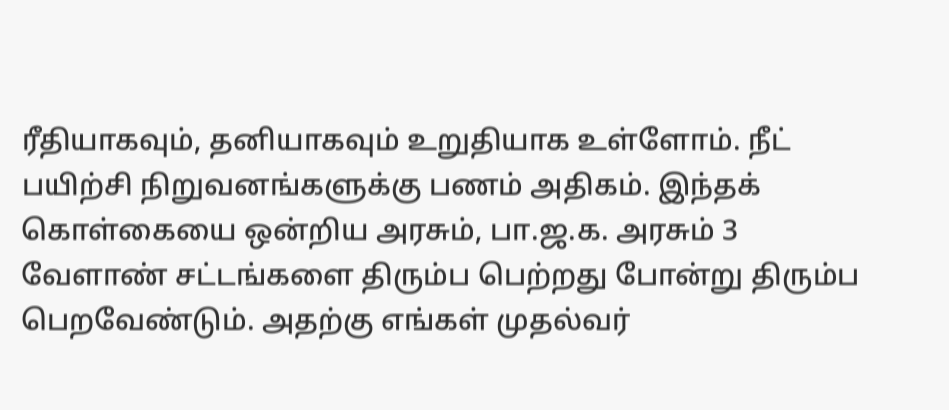ரீதியாகவும், தனியாகவும் உறுதியாக உள்ளோம். நீட் பயிற்சி நிறுவனங்களுக்கு பணம் அதிகம். இந்தக் கொள்கையை ஒன்றிய அரசும், பா.ஜ.க. அரசும் 3 வேளாண் சட்டங்களை திரும்ப பெற்றது போன்று திரும்ப பெற‌வேண்டும். அதற்கு எங்கள் முதல்வர்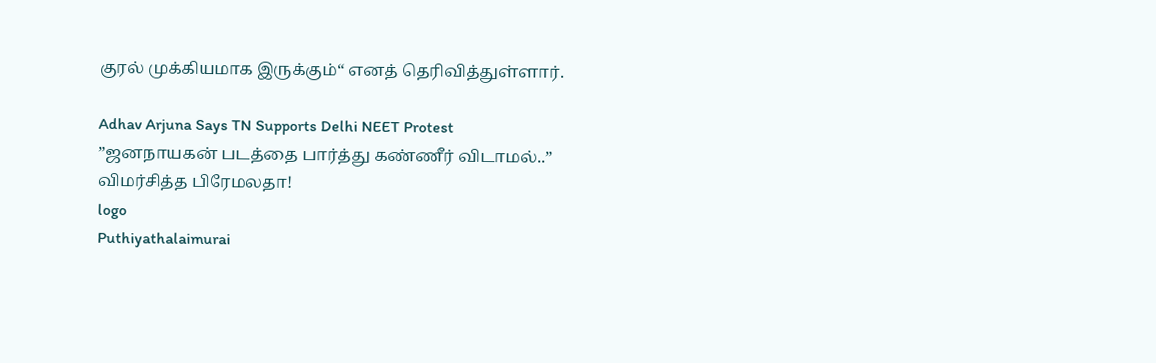குரல் முக்கியமாக இருக்கும்“ எனத் தெரிவித்துள்ளார்.

Adhav Arjuna Says TN Supports Delhi NEET Protest
”ஜனநாயகன் படத்தை பார்த்து கண்ணீர் விடாமல்..” விமர்சித்த பிரேமலதா!
logo
Puthiyathalaimurai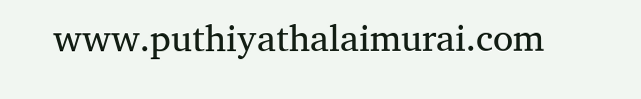www.puthiyathalaimurai.com